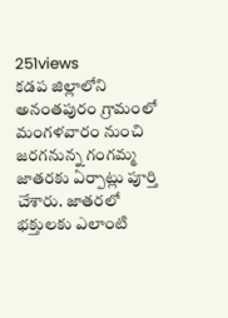251views
కడప జిల్లాలోని అనంతపురం గ్రామంలో మంగళవారం నుంచి జరగనున్న గంగమ్మ జాతరకు ఏర్పాట్లు పూర్తి చేశారు. జాతరలో భక్తులకు ఎలాంటి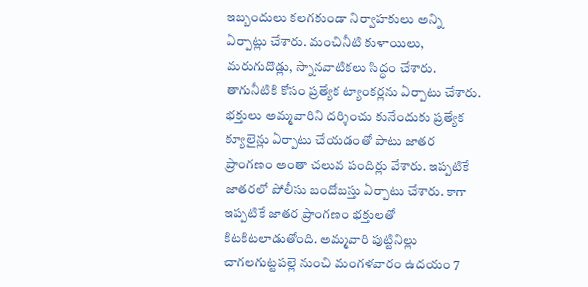ఇబ్బందులు కలగకుండా నిర్వాహకులు అన్ని ఏర్పాట్లు చేశారు. మంచినీటి కుళాయిలు, మరుగుదొడ్లు, స్నానవాటికలు సిద్ధం చేశారు. తాగునీటికి కోసం ప్రత్యేక ట్యాంకర్లను ఏర్పాటు చేశారు. భక్తులు అమ్మవారిని దర్శించు కునేందుకు ప్రత్యేక క్యూలైన్లు ఏర్పాటు చేయడంతో పాటు జాతర ప్రాంగణం అంతా చలువ పందిర్లు వేశారు. ఇప్పటికే జాతరలో పోలీసు బందోబస్తు ఏర్పాటు చేశారు. కాగా ఇప్పటికే జాతర ప్రాంగణం భక్తులతో కిటకిటలాడుతోంది. అమ్మవారి పుట్టినిల్లు చాగలగుట్టపల్లె నుంచి మంగళవారం ఉదయం 7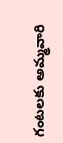గంటలకు అమ్మవారి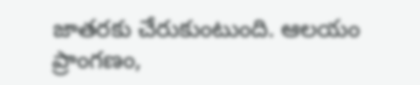జాతరకు చేరుకుంటుంది. ఆలయం ప్రాంగణం,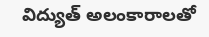విద్యుత్ అలంకారాలతో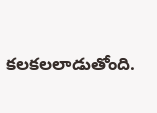కలకలలాడుతోంది.